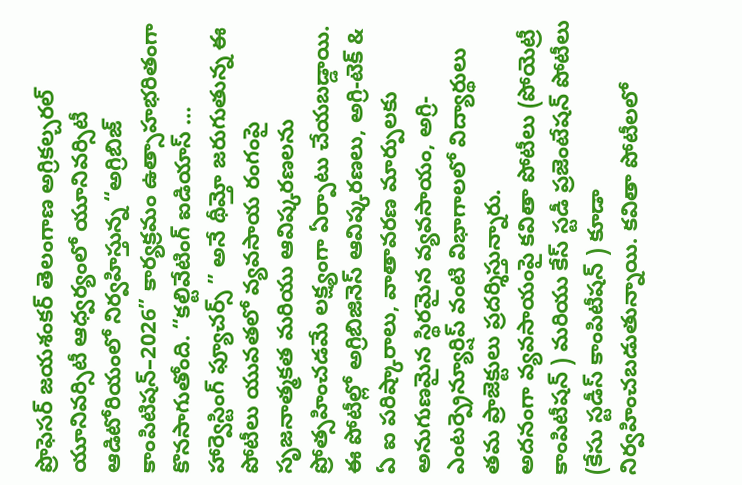ప్రొఫెసర్ జయశంకర్ తెలంగాణ అగ్రికల్చరల్ యూనివర్సిటీ ఆధ్వర్యంలో యూనివర్సిటీ ఆడిటోరియంలో నిర్వహిస్తున్న “అగ్రిబిజ్ కాంపిటిషన్–2026” కార్యక్రమం ఉత్సాహభరితంగా కొనసాగుతోంది. “కల్టివేటింగ్ ఐడియాస్ … హార్వెస్టింగ్ ఫ్యూచర్స్ ” అనే థీమ్తో జరుగుతున్న ఈ పోటీలు యువతలో వ్యవసాయ రంగంపై సృజనాత్మకత మరియు ఆవిష్కరణలను ప్రోత్సహించడమే లక్ష్యంగా ఏర్పాటు చేయబడ్డాయి.
ఈ పోటీల్లో అగ్రిబిజినెస్ ఆవిష్కరణలు, అగ్రి-టెక్ & ఏ ఐ పరిష్కారాలు, వాతావరణ మార్పులకు అనుగుణమైన స్థిరమైన వ్యవసాయం, అగ్రి-ఎంటర్ప్రెన్యూర్షిప్ వంటి విభాగాలలో విద్యార్థులు తమ ప్రాజెక్టులు ప్రదర్శిస్తున్నారు.
అదనంగా వ్యవసాయంపై కవితా పోటీలు (పోయెట్రీ కాంపిటీషన్ ) మరియు కేస్ స్టడీ ప్రజెంటేషన్ పోటీలు (కేసు స్టడీస్ కాంపిటీషన్ ) కూడా నిర్వహించబడుతున్నాయి. కవితా పోటీలలో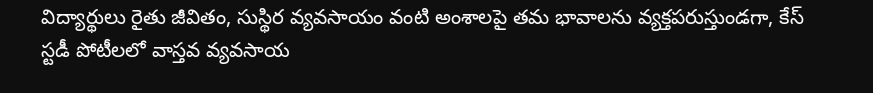విద్యార్థులు రైతు జీవితం, సుస్థిర వ్యవసాయం వంటి అంశాలపై తమ భావాలను వ్యక్తపరుస్తుండగా, కేస్ స్టడీ పోటీలలో వాస్తవ వ్యవసాయ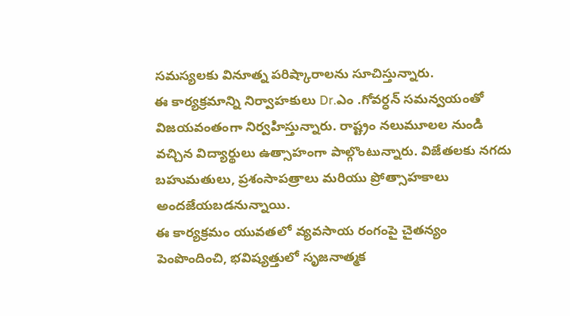సమస్యలకు వినూత్న పరిష్కారాలను సూచిస్తున్నారు.
ఈ కార్యక్రమాన్ని నిర్వాహకులు Dr.ఎం .గోవర్ధన్ సమన్వయంతో విజయవంతంగా నిర్వహిస్తున్నారు. రాష్ట్రం నలుమూలల నుండి వచ్చిన విద్యార్థులు ఉత్సాహంగా పాల్గొంటున్నారు. విజేతలకు నగదు బహుమతులు, ప్రశంసాపత్రాలు మరియు ప్రోత్సాహకాలు అందజేయబడనున్నాయి.
ఈ కార్యక్రమం యువతలో వ్యవసాయ రంగంపై చైతన్యం పెంపొందించి, భవిష్యత్తులో సృజనాత్మక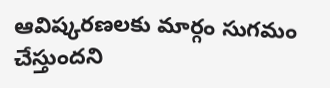ఆవిష్కరణలకు మార్గం సుగమం చేస్తుందని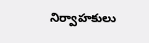నిర్వాహకులు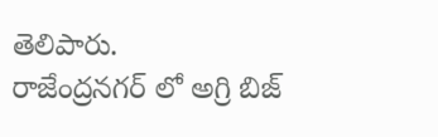తెలిపారు.
రాజేంద్రనగర్ లో అగ్రి బిజ్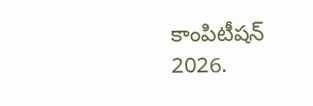కాంపిటీషన్ 2026.